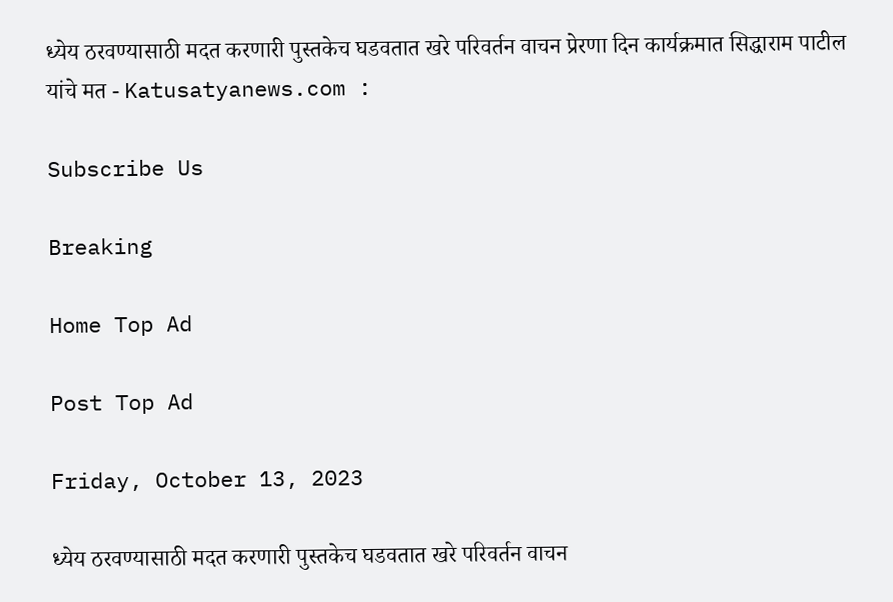ध्येय ठरवण्यासाठी मदत करणारी पुस्तकेच घडवतात खरे परिवर्तन वाचन प्रेरणा दिन कार्यक्रमात सिद्धाराम पाटील यांचे मत - Katusatyanews.com :

Subscribe Us

Breaking

Home Top Ad

Post Top Ad

Friday, October 13, 2023

ध्येय ठरवण्यासाठी मदत करणारी पुस्तकेच घडवतात खरे परिवर्तन वाचन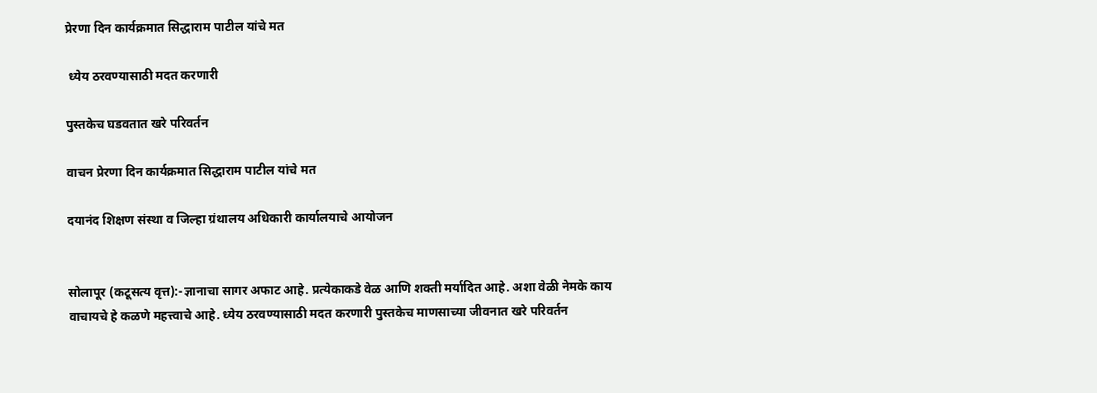प्रेरणा दिन कार्यक्रमात सिद्धाराम पाटील यांचे मत

 ध्येय ठरवण्यासाठी मदत करणारी

पुस्तकेच घडवतात खरे परिवर्तन

वाचन प्रेरणा दिन कार्यक्रमात सिद्धाराम पाटील यांचे मत

दयानंद शिक्षण संस्था व जिल्हा ग्रंथालय अधिकारी कार्यालयाचे आयोजन


सोलापूर (कटूसत्य वृत्त):-ज्ञानाचा सागर अफाट आहे. प्रत्येकाकडे वेळ आणि शक्ती मर्यादित आहे. अशा वेळी नेमके काय वाचायचे हे कळणे महत्त्वाचे आहे. ध्येय ठरवण्यासाठी मदत करणारी पुस्तकेच माणसाच्या जीवनात खरे परिवर्तन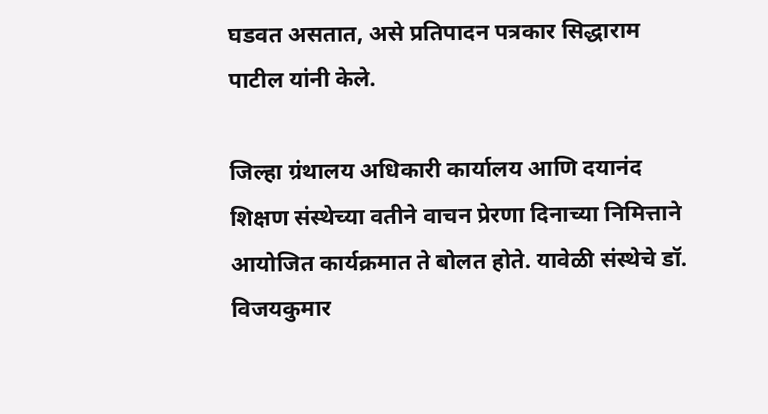घडवत असतात, असे प्रतिपादन पत्रकार सिद्धाराम पाटील यांनी केले.

जिल्हा ग्रंथालय अधिकारी कार्यालय आणि दयानंद शिक्षण संस्थेच्या वतीने वाचन प्रेरणा दिनाच्या निमित्ताने आयोजित कार्यक्रमात ते बोलत होते. यावेळी संस्थेचे डॉ. विजयकुमार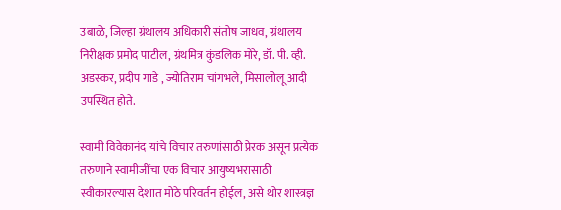उबाळे, जिल्हा ग्रंथालय अधिकारी संतोष जाधव, ग्रंथालय निरीक्षक प्रमोद पाटील, ग्रंथमित्र कुंडलिक मोरे, डॉ. पी. व्ही. अडस्कर, प्रदीप गाडे , ज्योतिराम चांगभले, मिसालोलू आदी उपस्थित होते.

स्वामी विवेकानंद यांचे विचार तरुणांसाठी प्रेरक असून प्रत्येक तरुणाने स्वामीजींचा एक विचार आयुष्यभरासाठी स्वीकारल्यास देशात मोठे परिवर्तन होईल, असे थोर शास्त्रज्ञ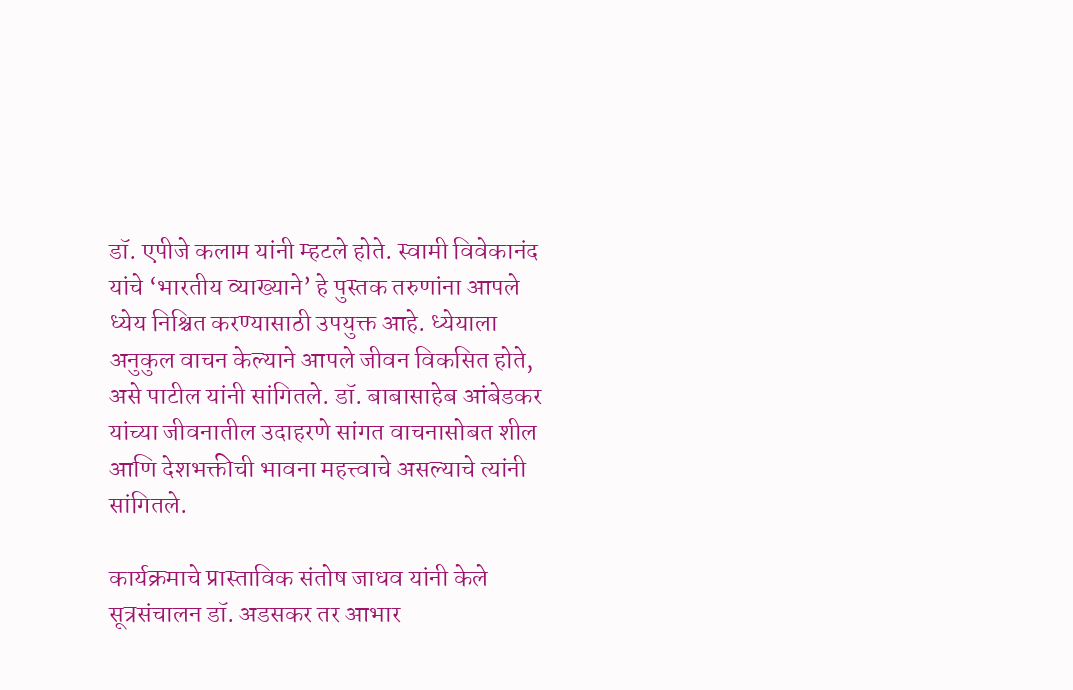डॉ. एपीजे कलाम यांनी म्हटले होते. स्वामी विवेकानंद यांचे ‘भारतीय व्याख्याने’ हे पुस्तक तरुणांना आपले ध्येय निश्चित करण्यासाठी उपयुक्त आहे. ध्येयाला अनुकुल वाचन केल्याने आपले जीवन विकसित होते, असे पाटील यांनी सांगितले. डॉ. बाबासाहेब आंबेडकर यांच्या जीवनातील उदाहरणे सांगत वाचनासोबत शील आणि देशभक्तीची भावना महत्त्वाचे असल्याचे त्यांनी सांगितले.

कार्यक्रमाचे प्रास्ताविक संतोष जाधव यांनी केले सूत्रसंचालन डॉ. अडसकर तर आभार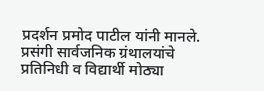प्रदर्शन प्रमोद पाटील यांनी मानले. प्रसंगी सार्वजनिक ग्रंथालयांचे प्रतिनिधी व विद्यार्थी मोठ्या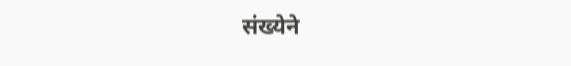संख्येने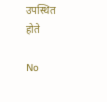उपस्थित होते

No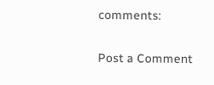comments:

Post a Comment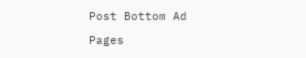Post Bottom Ad

Pages